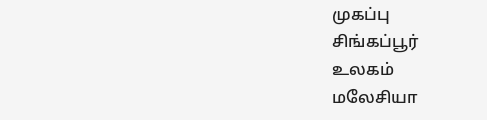முகப்பு
சிங்கப்பூர்
உலகம்
மலேசியா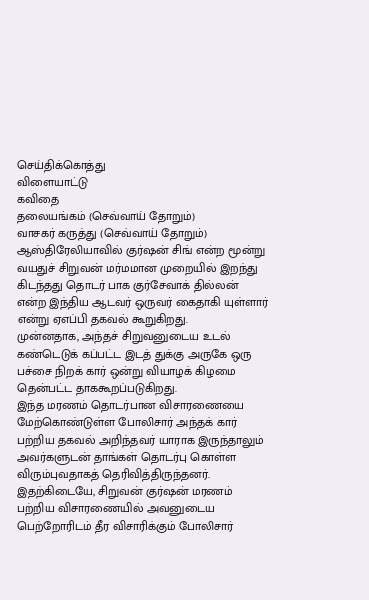செய்திக்கொத்து
விளையாட்டு
கவிதை
தலையங்கம் (செவ்வாய் தோறும்)
வாசகர் கருத்து (செவ்வாய் தோறும்)
ஆஸ்திரேலியாவில் குர்ஷன் சிங் என்ற மூன்று வயதுச் சிறுவன் மர்மமான முறையில் இறந்து கிடந்தது தொடர் பாக குர்சேவாக் தில்லன் என்ற இந்திய ஆடவர் ஒருவர் கைதாகி யுள்ளார் என்று ஏஎப்பி தகவல் கூறுகிறது.
முன்னதாக, அந்தச் சிறுவனுடைய உடல் கண்டெடுக் கப்பட்ட இடத் துக்கு அருகே ஒரு பச்சை நிறக் கார் ஒன்று வியாழக் கிழமை தென்பட்ட தாககூறப்படுகிறது.
இந்த மரணம் தொடர்பான விசாரணையை மேற்கொண்டுள்ள போலிசார் அந்தக் கார் பற்றிய தகவல் அறிந்தவர் யாராக இருந்தாலும் அவர்களுடன் தாங்கள் தொடர்பு கொள்ள விரும்புவதாகத் தெரிவித்திருந்தனர்.
இதற்கிடையே, சிறுவன் குர்ஷன் மரணம் பற்றிய விசாரணையில் அவனுடைய பெற்றோரிடம் தீர விசாரிக்கும் போலிசார்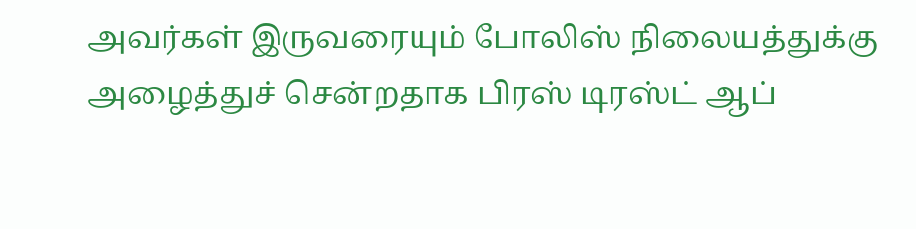அவர்கள் இருவரையும் போலிஸ் நிலையத்துக்கு அழைத்துச் சென்றதாக பிரஸ் டிரஸ்ட் ஆப்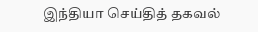இந்தியா செய்தித் தகவல்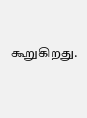கூறுகிறது.